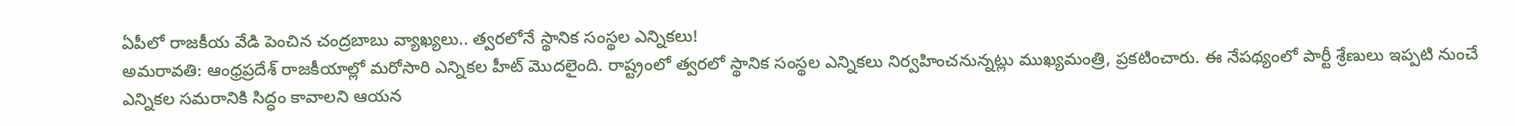ఏపీలో రాజకీయ వేడి పెంచిన చంద్రబాబు వ్యాఖ్యలు.. త్వరలోనే స్థానిక సంస్థల ఎన్నికలు!
అమరావతి: ఆంధ్రప్రదేశ్ రాజకీయాల్లో మరోసారి ఎన్నికల హీట్ మొదలైంది. రాష్ట్రంలో త్వరలో స్థానిక సంస్థల ఎన్నికలు నిర్వహించనున్నట్లు ముఖ్యమంత్రి, ప్రకటించారు. ఈ నేపథ్యంలో పార్టీ శ్రేణులు ఇప్పటి నుంచే ఎన్నికల సమరానికి సిద్ధం కావాలని ఆయన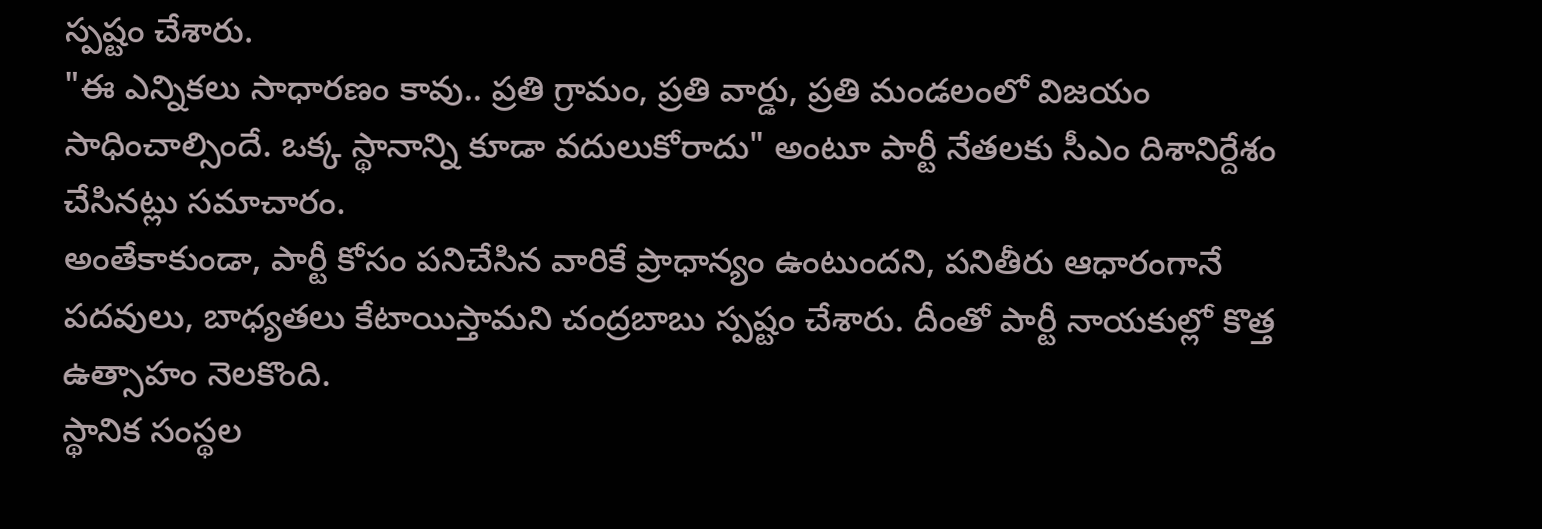స్పష్టం చేశారు.
"ఈ ఎన్నికలు సాధారణం కావు.. ప్రతి గ్రామం, ప్రతి వార్డు, ప్రతి మండలంలో విజయం సాధించాల్సిందే. ఒక్క స్థానాన్ని కూడా వదులుకోరాదు" అంటూ పార్టీ నేతలకు సీఎం దిశానిర్దేశం చేసినట్లు సమాచారం.
అంతేకాకుండా, పార్టీ కోసం పనిచేసిన వారికే ప్రాధాన్యం ఉంటుందని, పనితీరు ఆధారంగానే పదవులు, బాధ్యతలు కేటాయిస్తామని చంద్రబాబు స్పష్టం చేశారు. దీంతో పార్టీ నాయకుల్లో కొత్త ఉత్సాహం నెలకొంది.
స్థానిక సంస్థల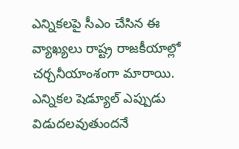ఎన్నికలపై సీఎం చేసిన ఈ వ్యాఖ్యలు రాష్ట్ర రాజకీయాల్లో చర్చనీయాంశంగా మారాయి. ఎన్నికల షెడ్యూల్ ఎప్పుడు విడుదలవుతుందనే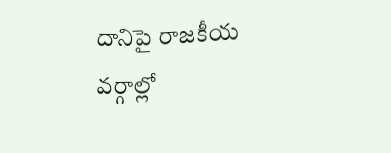దానిపై రాజకీయ వర్గాల్లో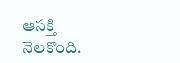ఆసక్తి నెలకొంది.